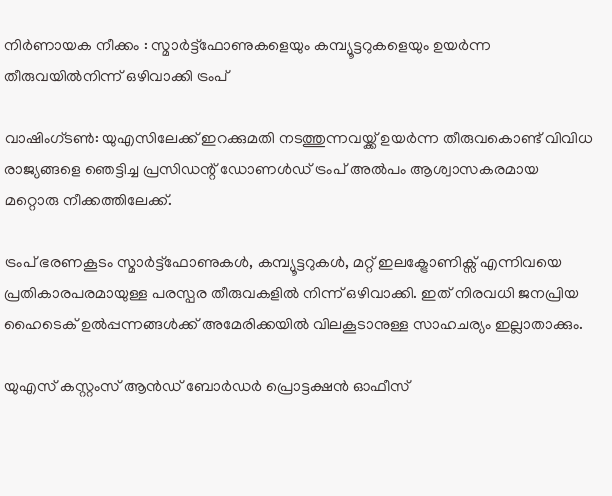നിര്‍ണായക നീക്കം : സ്മാര്‍ട്ട്ഫോണുകളെയും കമ്പ്യൂട്ടറുകളെയും ഉയര്‍ന്ന തീരുവയില്‍നിന്ന് ഒഴിവാക്കി ട്രംപ്

വാഷിംഗ്ടണ്‍: യുഎസിലേക്ക് ഇറക്കുമതി നടത്തുന്നവയ്ക്ക് ഉയര്‍ന്ന തീരുവകൊണ്ട് വിവിധ രാജ്യങ്ങളെ ഞെട്ടിച്ച പ്രസിഡന്റ് ഡോണള്‍ഡ് ട്രംപ് അല്‍പം ആശ്വാസകരമായ മറ്റൊരു നീക്കത്തിലേക്ക്.

ട്രംപ് ഭരണകൂടം സ്മാര്‍ട്ട്ഫോണുകള്‍, കമ്പ്യൂട്ടറുകള്‍, മറ്റ് ഇലക്ട്രോണിക്സ് എന്നിവയെ പ്രതികാരപരമായുള്ള പരസ്പര തീരുവകളില്‍ നിന്ന് ഒഴിവാക്കി. ഇത് നിരവധി ജനപ്രിയ ഹൈടെക് ഉല്‍പ്പന്നങ്ങള്‍ക്ക് അമേരിക്കയില്‍ വിലകൂടാനുള്ള സാഹചര്യം ഇല്ലാതാക്കും.

യുഎസ് കസ്റ്റംസ് ആന്‍ഡ് ബോര്‍ഡര്‍ പ്രൊട്ടക്ഷന്‍ ഓഫീസ്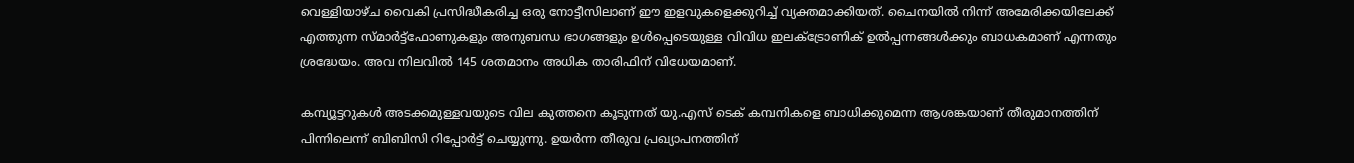വെള്ളിയാഴ്ച വൈകി പ്രസിദ്ധീകരിച്ച ഒരു നോട്ടീസിലാണ് ഈ ഇളവുകളെക്കുറിച്ച് വ്യക്തമാക്കിയത്. ചൈനയില്‍ നിന്ന് അമേരിക്കയിലേക്ക് എത്തുന്ന സ്മാര്‍ട്ട്ഫോണുകളും അനുബന്ധ ഭാഗങ്ങളും ഉള്‍പ്പെടെയുള്ള വിവിധ ഇലക്ട്രോണിക് ഉല്‍പ്പന്നങ്ങള്‍ക്കും ബാധകമാണ് എന്നതും ശ്രദ്ധേയം. അവ നിലവില്‍ 145 ശതമാനം അധിക താരിഫിന് വിധേയമാണ്.

കമ്പ്യൂട്ടറുകള്‍ അടക്കമുള്ളവയുടെ വില കുത്തനെ കൂടുന്നത് യു.എസ് ടെക് കമ്പനികളെ ബാധിക്കുമെന്ന ആശങ്കയാണ് തീരുമാനത്തിന് പിന്നിലെന്ന് ബിബിസി റിപ്പോർട്ട് ചെയ്യുന്നു. ഉയര്‍ന്ന തീരുവ പ്രഖ്യാപനത്തിന്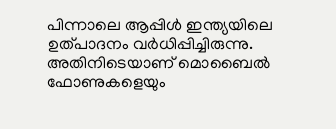പിന്നാലെ ആപ്പിള്‍ ഇന്ത്യയിലെ ഉത്പാദനം വര്‍ധിപ്പിച്ചിരുന്നു. അതിനിടെയാണ് മൊബൈല്‍ ഫോണുകളെയും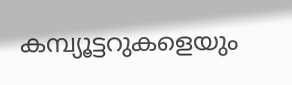കമ്പ്യൂട്ടറുകളെയും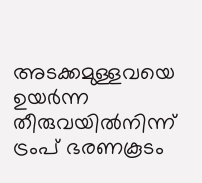അടക്കമുള്ളവയെ ഉയര്‍ന്ന തീരുവയില്‍നിന്ന് ട്രംപ് ഭരണകൂടം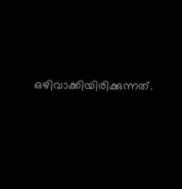ഒഴിവാക്കിയിരിക്കുന്നത്.